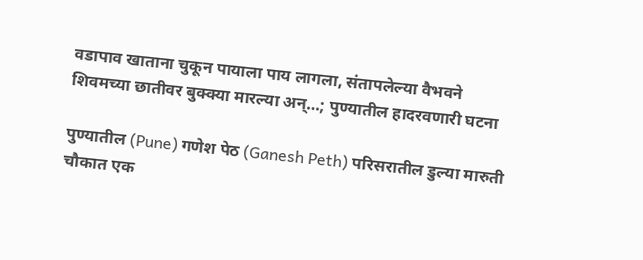वडापाव खाताना चुकून पायाला पाय लागला, संतापलेल्या वैभवने शिवमच्या छातीवर बुक्क्या मारल्या अन्…; पुण्यातील हादरवणारी घटना

पुण्यातील (Pune) गणेश पेठ (Ganesh Peth) परिसरातील डुल्या मारुती चौकात एक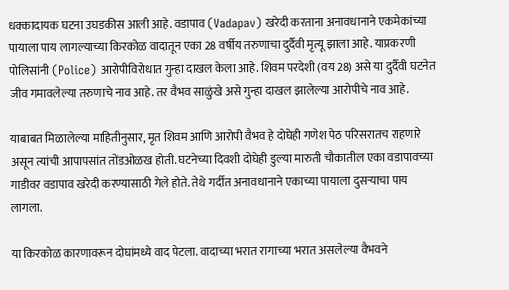धक्कादायक घटना उघडकीस आली आहे. वडापाव (Vadapav) खरेदी करताना अनावधानाने एकमेकांच्या पायाला पाय लागल्याच्या किरकोळ वादातून एका 28 वर्षीय तरुणाचा दुर्दैवी मृत्यू झाला आहे. याप्रकरणी पोलिसांनी (Police) आरोपीविरोधात गुन्हा दाखल केला आहे. शिवम परदेशी (वय 28) असे या दुर्दैवी घटनेत जीव गमावलेल्या तरुणाचे नाव आहे. तर वैभव साळुंखे असे गुन्हा दाखल झालेल्या आरोपीचे नाव आहे.

याबाबत मिळालेल्या माहितीनुसार, मृत शिवम आणि आरोपी वैभव हे दोघेही गणेश पेठ परिसरातच राहणारे असून त्यांची आपापसांत तोंडओळख होती. घटनेच्या दिवशी दोघेही डुल्या मारुती चौकातील एका वडापावच्या गाडीवर वडापाव खरेदी करण्यासाठी गेले होते. तेथे गर्दीत अनावधानाने एकाच्या पायाला दुसऱ्याचा पाय लागला.

या किरकोळ कारणावरून दोघांमध्ये वाद पेटला. वादाच्या भरात रागाच्या भरात असलेल्या वैभवने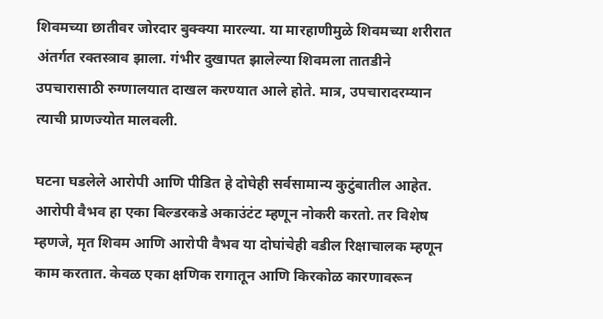शिवमच्या छातीवर जोरदार बुक्क्या मारल्या. या मारहाणीमुळे शिवमच्या शरीरात अंतर्गत रक्तस्त्राव झाला. गंभीर दुखापत झालेल्या शिवमला तातडीने उपचारासाठी रुग्णालयात दाखल करण्यात आले होते. मात्र, उपचारादरम्यान त्याची प्राणज्योत मालवली.

घटना घडलेले आरोपी आणि पीडित हे दोघेही सर्वसामान्य कुटुंबातील आहेत. आरोपी वैभव हा एका बिल्डरकडे अकाउंटंट म्हणून नोकरी करतो. तर विशेष म्हणजे, मृत शिवम आणि आरोपी वैभव या दोघांचेही वडील रिक्षाचालक म्हणून काम करतात. केवळ एका क्षणिक रागातून आणि किरकोळ कारणावरून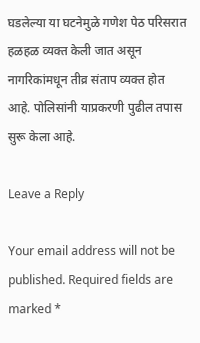घडलेल्या या घटनेमुळे गणेश पेठ परिसरात हळहळ व्यक्त केली जात असून नागरिकांमधून तीव्र संताप व्यक्त होत आहे. पोलिसांनी याप्रकरणी पुढील तपास सुरू केला आहे.

Leave a Reply

Your email address will not be published. Required fields are marked *